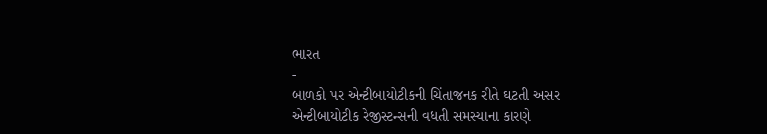ભારત
-
બાળકો પર એન્ટીબાયોટીકની ચિંતાજનક રીતે ઘટતી અસર
એન્ટીબાયોટીક રેજીસ્ટન્સની વધતી સમસ્યાના કારણે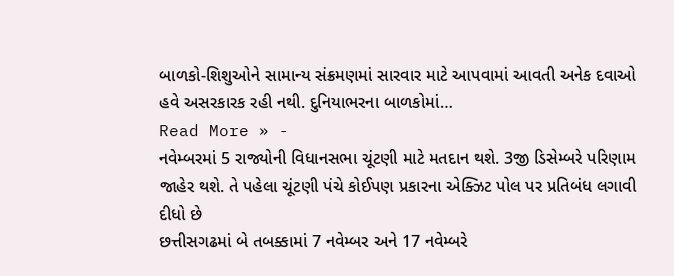બાળકો-શિશુઓને સામાન્ય સંક્રમણમાં સારવાર માટે આપવામાં આવતી અનેક દવાઓ હવે અસરકારક રહી નથી. દુનિયાભરના બાળકોમાં…
Read More » -
નવેમ્બરમાં 5 રાજ્યોની વિધાનસભા ચૂંટણી માટે મતદાન થશે. 3જી ડિસેમ્બરે પરિણામ જાહેર થશે. તે પહેલા ચૂંટણી પંચે કોઈપણ પ્રકારના એક્ઝિટ પોલ પર પ્રતિબંધ લગાવી દીધો છે
છત્તીસગઢમાં બે તબક્કામાં 7 નવેમ્બર અને 17 નવેમ્બરે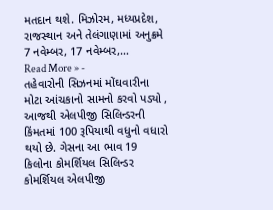મતદાન થશે. મિઝોરમ, મધ્યપ્રદેશ, રાજસ્થાન અને તેલંગાણામાં અનુક્રમે 7 નવેમ્બર, 17 નવેમ્બર,…
Read More » -
તહેવારોની સિઝનમાં મોંઘવારીના મોટા આંચકાનો સામનો કરવો પડ્યો , આજથી એલપીજી સિલિન્ડરની કિંમતમાં 100 રૂપિયાથી વધુનો વધારો થયો છે. ગેસના આ ભાવ 19 કિલોના કોમર્શિયલ સિલિન્ડર કોમર્શિયલ એલપીજી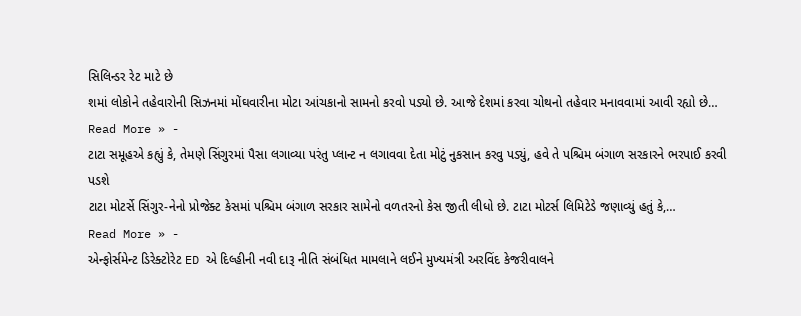સિલિન્ડર રેટ માટે છે
શમાં લોકોને તહેવારોની સિઝનમાં મોંઘવારીના મોટા આંચકાનો સામનો કરવો પડ્યો છે. આજે દેશમાં કરવા ચોથનો તહેવાર મનાવવામાં આવી રહ્યો છે…
Read More » -
ટાટા સમૂહએ કહ્યું કે, તેમણે સિંગુરમાં પૈસા લગાવ્યા પરંતુ પ્લાન્ટ ન લગાવવા દેતા મોટું નુકસાન કરવુ પડ્યું, હવે તે પશ્ચિમ બંગાળ સરકારને ભરપાઈ કરવી પડશે
ટાટા મોટર્સે સિંગુર-નેનો પ્રોજેક્ટ કેસમાં પશ્ચિમ બંગાળ સરકાર સામેનો વળતરનો કેસ જીતી લીધો છે. ટાટા મોટર્સ લિમિટેડે જણાવ્યું હતું કે,…
Read More » -
એન્ફોર્સમેન્ટ ડિરેક્ટોરેટ ED એ દિલ્હીની નવી દારૂ નીતિ સંબંધિત મામલાને લઈને મુખ્યમંત્રી અરવિંદ કેજરીવાલને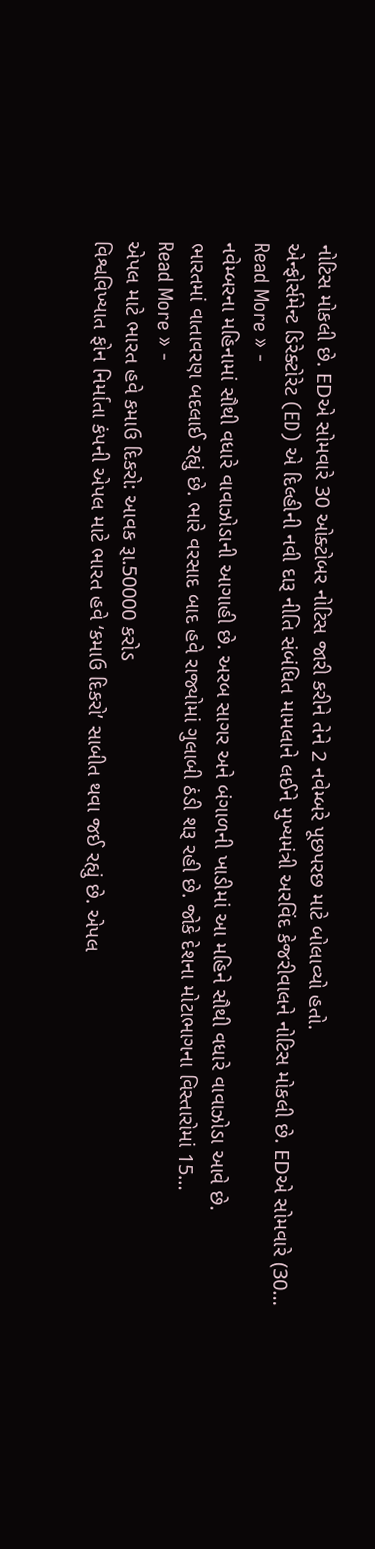નોટિસ મોકલી છે. EDએ સોમવારે 30 ઓક્ટોબર નોટિસ જારી કરીને તેને 2 નવેમ્બરે પૂછપરછ માટે બોલાવ્યો હતો.
એન્ફોર્સમેન્ટ ડિરેક્ટોરેટ (ED) એ દિલ્હીની નવી દારૂ નીતિ સંબંધિત મામલાને લઈને મુખ્યમંત્રી અરવિંદ કેજરીવાલને નોટિસ મોકલી છે. EDએ સોમવારે (30…
Read More » -
નવેમ્બરના મહિનામાં સૌથી વધારે વાવાઝોડાની આગાહી છે. અરબ સાગર અને બંગાળની ખાડીમાં આ મહિને સૌથી વધારે વાવાઝોડા આવે છે.
ભારતમાં વાતાવરણ બદલાઈ રહ્યું છે. ભારે વરસાદ બાદ હવે રાજ્યોમાં ગુલાબી ઠંડી શરૂ રહી છે. જોકે દેશના મોટાભાગના વિસ્તારોમાં 15…
Read More » -
એપલ માટે ભારત હવે કમાઉ દિકરો: આવક રૂા.50000 કરોડ
વિશ્વવિખ્યાત ફોન નિર્માતા કંપની એપલ માટે ભારત હવે ‘કમાઉ દિકરો’ સાબીત થવા જઈ રહ્યું છે. એપલ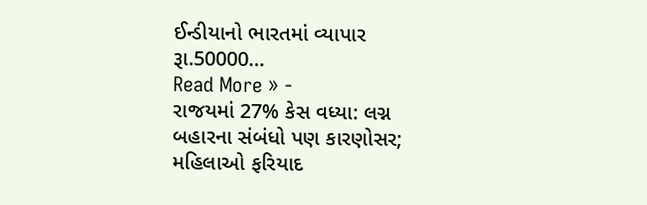ઈન્ડીયાનો ભારતમાં વ્યાપાર રૂા.50000…
Read More » -
રાજયમાં 27% કેસ વધ્યા: લગ્ન બહારના સંબંધો પણ કારણોસર; મહિલાઓ ફરિયાદ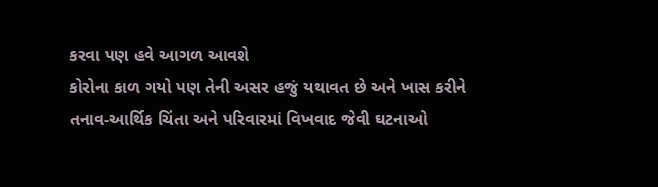કરવા પણ હવે આગળ આવશે
કોરોના કાળ ગયો પણ તેની અસર હજું યથાવત છે અને ખાસ કરીને તનાવ-આર્થિક ચિંતા અને પરિવારમાં વિખવાદ જેવી ઘટનાઓ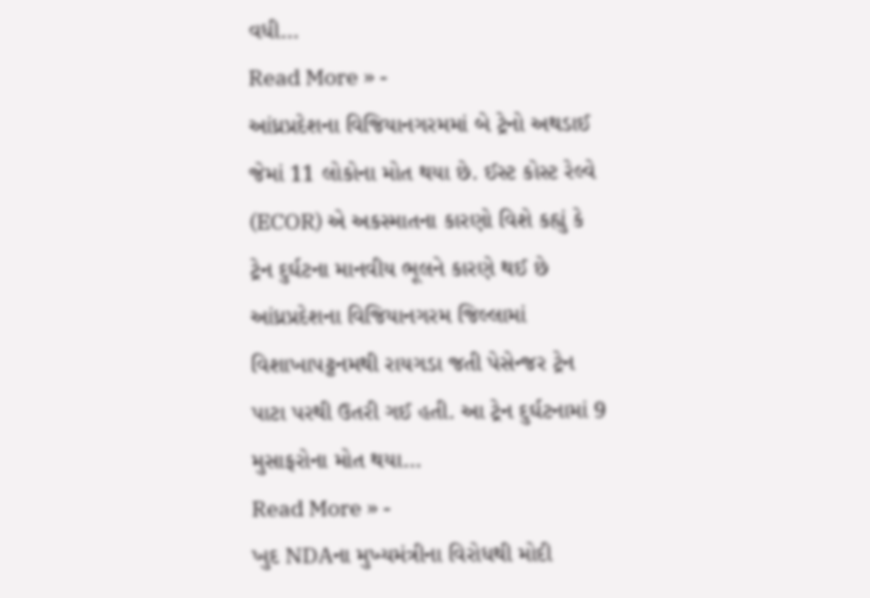વધી…
Read More » -
આંધ્રપ્રદેશના વિજિયાનગરમમાં બે ટ્રેનો અથડાઈ જેમાં 11 લોકોના મોત થયા છે. ઈસ્ટ કોસ્ટ રેલ્વે (ECOR) એ અકસ્માતના કારણો વિશે કહ્યું કે ટ્રેન દુર્ઘટના માનવીય ભૂલને કારણે થઈ છે
આંધ્રપ્રદેશના વિજિયાનગરમ જિલ્લામાં વિશાખાપટ્ટનમથી રાયગડા જતી પેસેન્જર ટ્રેન પાટા પરથી ઉતરી ગઈ હતી. આ ટ્રેન દુર્ઘટનામાં 9 મુસાફરોના મોત થયા…
Read More » -
ખુદ NDAના મુખ્યમંત્રીના વિરોધથી મોદી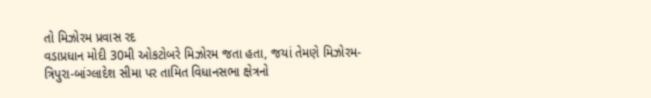તો મિઝોરમ પ્રવાસ રદ
વડાપ્રધાન મોદી 30મી ઓકટોબરે મિઝોરમ જતા હતા, જયાં તેમણે મિઝોરમ-ત્રિપુરા-બાંગ્લાદેશ સીમા પર તામિત વિધાનસભા ક્ષેત્રનો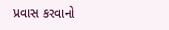પ્રવાસ કરવાનો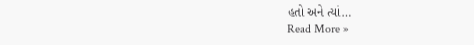હતો અને ત્યાં…
Read More »